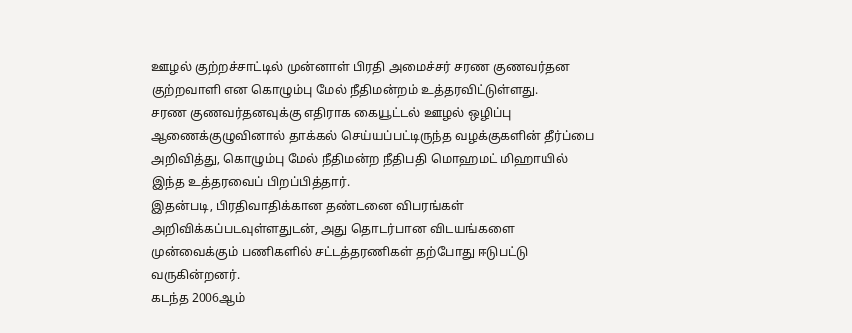ஊழல் குற்றச்சாட்டில் முன்னாள் பிரதி அமைச்சர் சரண குணவர்தன குற்றவாளி என கொழும்பு மேல் நீதிமன்றம் உத்தரவிட்டுள்ளது.
சரண குணவர்தனவுக்கு எதிராக கையூட்டல் ஊழல் ஒழிப்பு ஆணைக்குழுவினால் தாக்கல் செய்யப்பட்டிருந்த வழக்குகளின் தீர்ப்பை அறிவித்து, கொழும்பு மேல் நீதிமன்ற நீதிபதி மொஹமட் மிஹாயில் இந்த உத்தரவைப் பிறப்பித்தார்.
இதன்படி, பிரதிவாதிக்கான தண்டனை விபரங்கள் அறிவிக்கப்படவுள்ளதுடன், அது தொடர்பான விடயங்களை முன்வைக்கும் பணிகளில் சட்டத்தரணிகள் தற்போது ஈடுபட்டு வருகின்றனர்.
கடந்த 2006ஆம்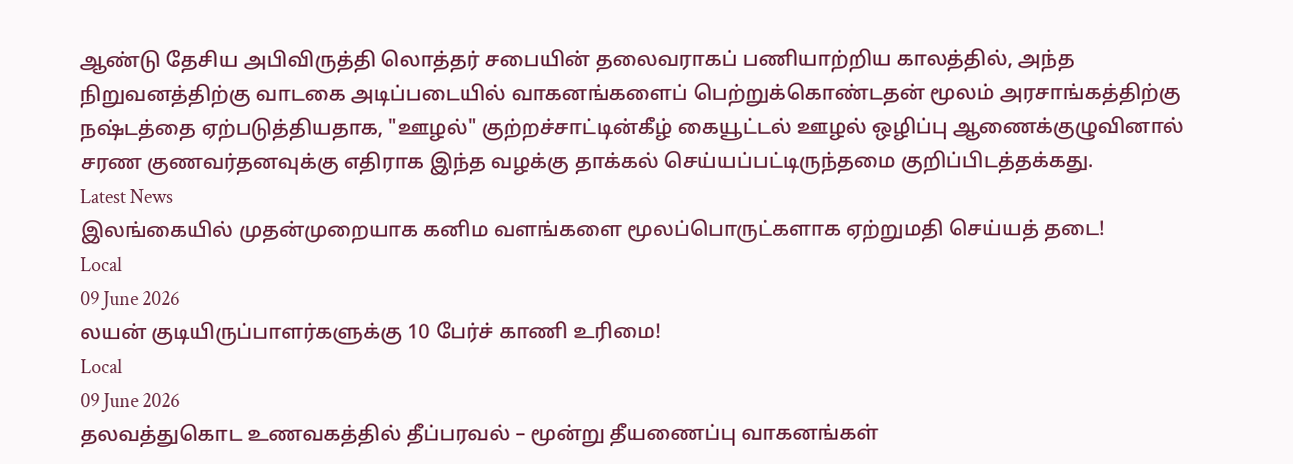ஆண்டு தேசிய அபிவிருத்தி லொத்தர் சபையின் தலைவராகப் பணியாற்றிய காலத்தில், அந்த நிறுவனத்திற்கு வாடகை அடிப்படையில் வாகனங்களைப் பெற்றுக்கொண்டதன் மூலம் அரசாங்கத்திற்கு நஷ்டத்தை ஏற்படுத்தியதாக, "ஊழல்" குற்றச்சாட்டின்கீழ் கையூட்டல் ஊழல் ஒழிப்பு ஆணைக்குழுவினால் சரண குணவர்தனவுக்கு எதிராக இந்த வழக்கு தாக்கல் செய்யப்பட்டிருந்தமை குறிப்பிடத்தக்கது.
Latest News
இலங்கையில் முதன்முறையாக கனிம வளங்களை மூலப்பொருட்களாக ஏற்றுமதி செய்யத் தடை!
Local
09 June 2026
லயன் குடியிருப்பாளர்களுக்கு 10 பேர்ச் காணி உரிமை!
Local
09 June 2026
தலவத்துகொட உணவகத்தில் தீப்பரவல் – மூன்று தீயணைப்பு வாகனங்கள்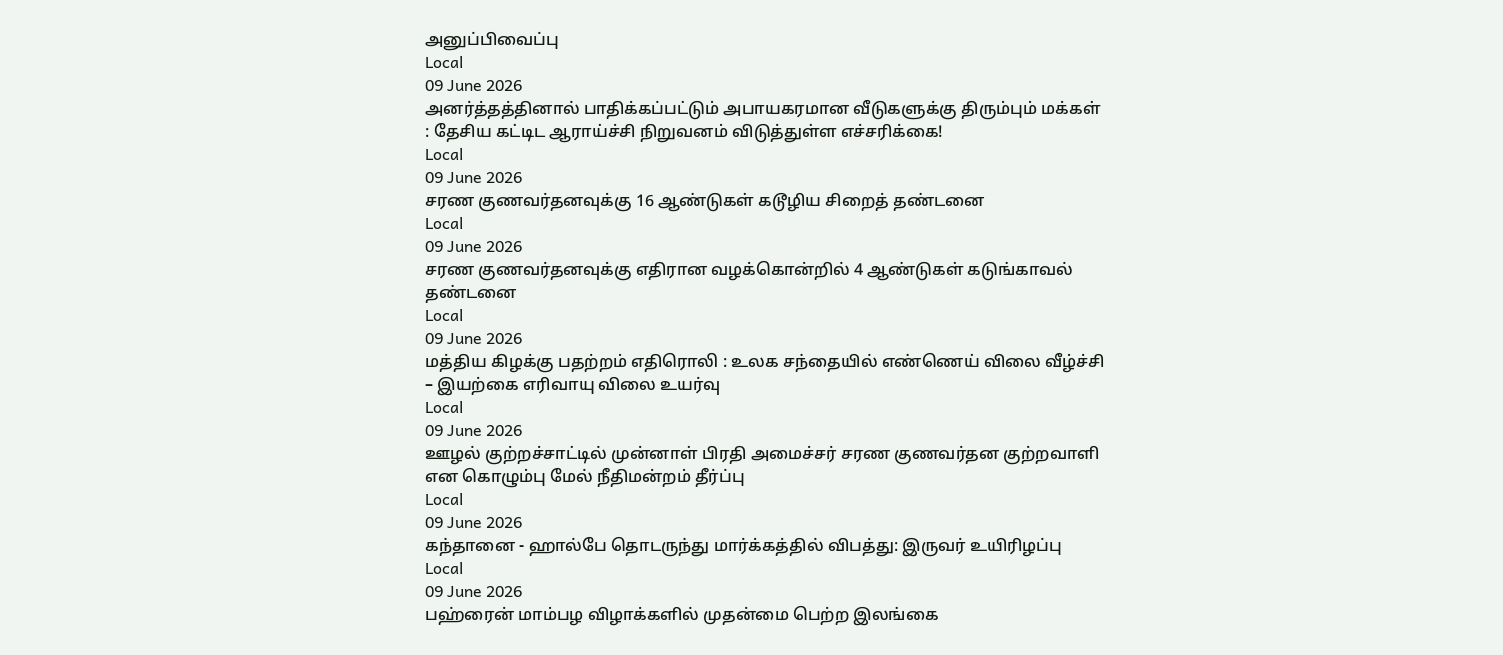அனுப்பிவைப்பு
Local
09 June 2026
அனர்த்தத்தினால் பாதிக்கப்பட்டும் அபாயகரமான வீடுகளுக்கு திரும்பும் மக்கள் : தேசிய கட்டிட ஆராய்ச்சி நிறுவனம் விடுத்துள்ள எச்சரிக்கை!
Local
09 June 2026
சரண குணவர்தனவுக்கு 16 ஆண்டுகள் கடூழிய சிறைத் தண்டனை
Local
09 June 2026
சரண குணவர்தனவுக்கு எதிரான வழக்கொன்றில் 4 ஆண்டுகள் கடுங்காவல் தண்டனை
Local
09 June 2026
மத்திய கிழக்கு பதற்றம் எதிரொலி : உலக சந்தையில் எண்ணெய் விலை வீழ்ச்சி – இயற்கை எரிவாயு விலை உயர்வு
Local
09 June 2026
ஊழல் குற்றச்சாட்டில் முன்னாள் பிரதி அமைச்சர் சரண குணவர்தன குற்றவாளி என கொழும்பு மேல் நீதிமன்றம் தீர்ப்பு
Local
09 June 2026
கந்தானை - ஹால்பே தொடருந்து மார்க்கத்தில் விபத்து: இருவர் உயிரிழப்பு
Local
09 June 2026
பஹ்ரைன் மாம்பழ விழாக்களில் முதன்மை பெற்ற இலங்கை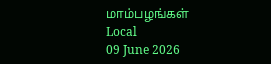மாம்பழங்கள்
Local
09 June 2026